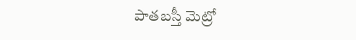పాతబస్తీ మెట్రో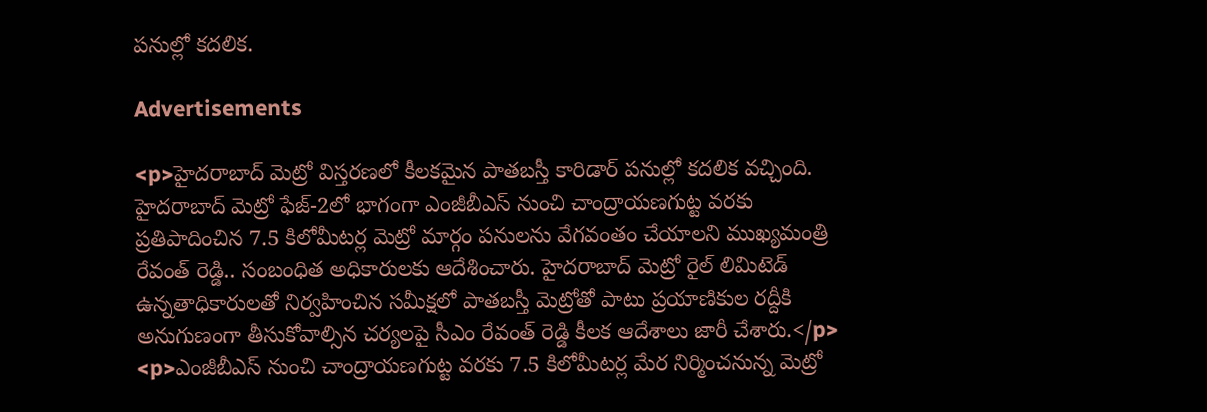పనుల్లో కదలిక.

Advertisements

<p>హైదరాబాద్‌ మెట్రో విస్తరణలో కీలకమైన పాతబస్తీ కారిడార్‌ పనుల్లో కదలిక వచ్చింది. హైదరాబాద్ మెట్రో ఫేజ్‌-2లో భాగంగా ఎంజీబీఎస్‌ నుంచి చాంద్రాయణగుట్ట వరకు ప్రతిపాదించిన 7.5 కిలోమీటర్ల మెట్రో మార్గం పనులను వేగవంతం చేయాలని ముఖ్యమంత్రి రేవంత్‌ రెడ్డి.. సంబంధిత అధికారులకు ఆదేశించారు. హైదరాబాద్‌ మెట్రో రైల్‌ లిమిటెడ్‌ ఉన్నతాధికారులతో నిర్వహించిన సమీక్షలో పాతబస్తీ మెట్రోతో పాటు ప్రయాణికుల రద్దీకి అనుగుణంగా తీసుకోవాల్సిన చర్యలపై సీఎం రేవంత్ రెడ్డి కీలక ఆదేశాలు జారీ చేశారు.</p>
<p>ఎంజీబీఎస్‌ నుంచి చాంద్రాయణగుట్ట వరకు 7.5 కిలోమీటర్ల మేర నిర్మించనున్న మెట్రో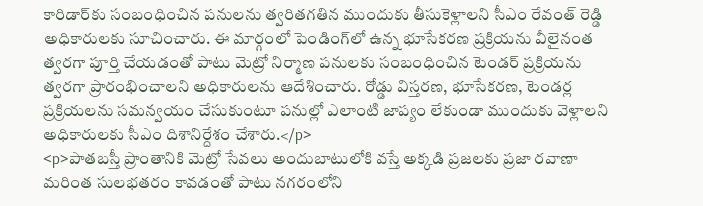కారిడార్‌కు సంబంధించిన పనులను త్వరితగతిన ముందుకు తీసుకెళ్లాలని సీఎం రేవంత్ రెడ్డి అధికారులకు సూచించారు. ఈ మార్గంలో పెండింగ్‌లో ఉన్న భూసేకరణ ప్రక్రియను వీలైనంత త్వరగా పూర్తి చేయడంతో పాటు మెట్రో నిర్మాణ పనులకు సంబంధించిన టెండర్‌ ప్రక్రియను త్వరగా ప్రారంభించాలని అధికారులను ఆదేశించారు. రోడ్డు విస్తరణ, భూసేకరణ, టెండర్ల ప్రక్రియలను సమన్వయం చేసుకుంటూ పనుల్లో ఎలాంటి జాప్యం లేకుండా ముందుకు వెళ్లాలని అధికారులకు సీఎం దిశానిర్దేశం చేశారు.</p>
<p>పాతబస్తీ ప్రాంతానికి మెట్రో సేవలు అందుబాటులోకి వస్తే అక్కడి ప్రజలకు ప్రజా రవాణా మరింత సులభతరం కావడంతో పాటు నగరంలోని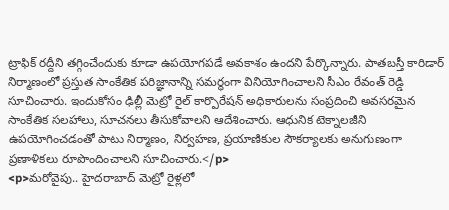ట్రాఫిక్‌ రద్దీని తగ్గించేందుకు కూడా ఉపయోగపడే అవకాశం ఉందని పేర్కొన్నారు. పాతబస్తీ కారిడార్‌ నిర్మాణంలో ప్రస్తుత సాంకేతిక పరిజ్ఞానాన్ని సమర్థంగా వినియోగించాలని సీఎం రేవంత్‌ రెడ్డి సూచించారు. ఇందుకోసం ఢిల్లీ మెట్రో రైల్‌ కార్పొరేషన్‌ అధికారులను సంప్రదించి అవసరమైన సాంకేతిక సలహాలు, సూచనలు తీసుకోవాలని ఆదేశించారు. ఆధునిక టెక్నాలజీని ఉపయోగించడంతో పాటు నిర్మాణం, నిర్వహణ, ప్రయాణికుల సౌకర్యాలకు అనుగుణంగా ప్రణాళికలు రూపొందించాలని సూచించారు.</p>
<p>మరోవైపు.. హైదరాబాద్‌ మెట్రో రైళ్లలో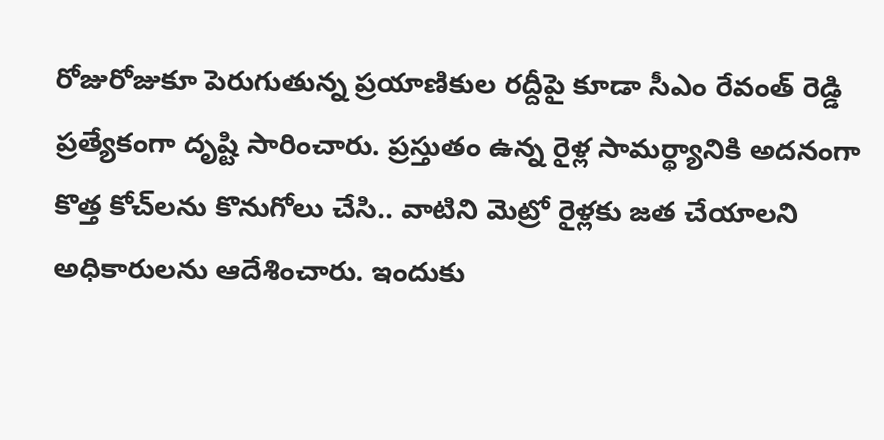రోజురోజుకూ పెరుగుతున్న ప్రయాణికుల రద్దీపై కూడా సీఎం రేవంత్ రెడ్డి ప్రత్యేకంగా దృష్టి సారించారు. ప్రస్తుతం ఉన్న రైళ్ల సామర్థ్యానికి అదనంగా కొత్త కోచ్‌లను కొనుగోలు చేసి.. వాటిని మెట్రో రైళ్లకు జత చేయాలని అధికారులను ఆదేశించారు. ఇందుకు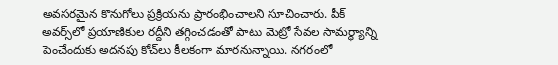అవసరమైన కొనుగోలు ప్రక్రియను ప్రారంభించాలని సూచించారు. పీక్‌ అవర్స్‌లో ప్రయాణికుల రద్దీని తగ్గించడంతో పాటు మెట్రో సేవల సామర్థ్యాన్ని పెంచేందుకు అదనపు కోచ్‌లు కీలకంగా మారనున్నాయి. నగరంలో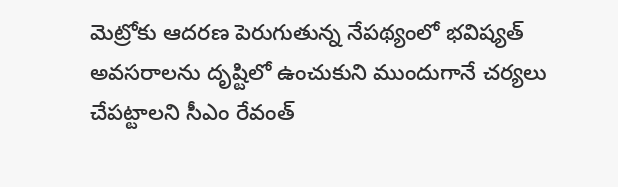మెట్రోకు ఆదరణ పెరుగుతున్న నేపథ్యంలో భవిష్యత్‌ అవసరాలను దృష్టిలో ఉంచుకుని ముందుగానే చర్యలు చేపట్టాలని సీఎం రేవంత్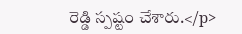రెడ్డి స్పష్టం చేశారు.</p>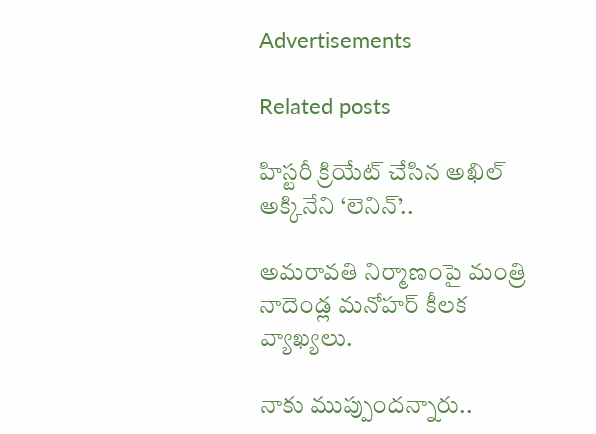Advertisements

Related posts

హిస్టరీ క్రియేట్ చేసిన అఖిల్ అక్కినేని ‘లెనిన్’..

అమరావతి నిర్మాణంపై మంత్రి నాదెండ్ల మనోహర్ కీలక వ్యాఖ్యలు.

నాకు ముప్పుందన్నారు..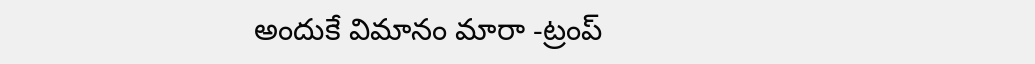అందుకే విమానం మారా -ట్రంప్